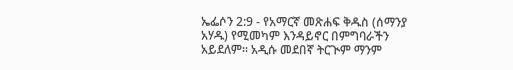ኤፌሶን 2:9 - የአማርኛ መጽሐፍ ቅዱስ (ሰማንያ አሃዱ) የሚመካም እንዳይኖር በምግባራችን አይደለም። አዲሱ መደበኛ ትርጒም ማንም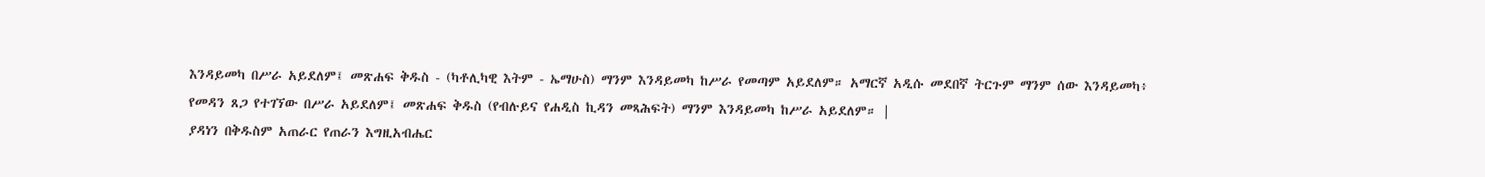እንዳይመካ በሥራ አይደለም፤ መጽሐፍ ቅዱስ - (ካቶሊካዊ እትም - ኤማሁስ) ማንም እንዳይመካ ከሥራ የመጣም አይደለም። አማርኛ አዲሱ መደበኛ ትርጉም ማንም ሰው እንዳይመካ፥ የመዳን ጸጋ የተገኘው በሥራ አይደለም፤ መጽሐፍ ቅዱስ (የብሉይና የሐዲስ ኪዳን መጻሕፍት) ማንም እንዳይመካ ከሥራ አይደለም። |
ያዳነን በቅዱስም አጠራር የጠራን እግዚአብሔር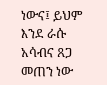ነውና፤ ይህም እንደ ራሱ አሳብና ጸጋ መጠን ነው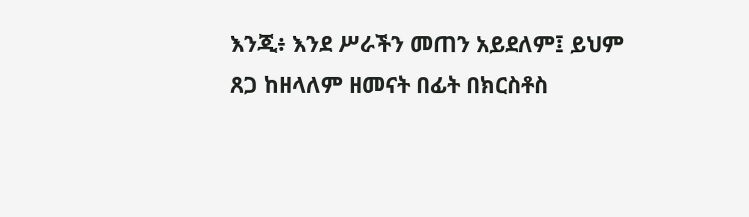እንጂ፥ እንደ ሥራችን መጠን አይደለም፤ ይህም ጸጋ ከዘላለም ዘመናት በፊት በክርስቶስ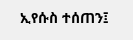ኢየሱስ ተሰጠን፤